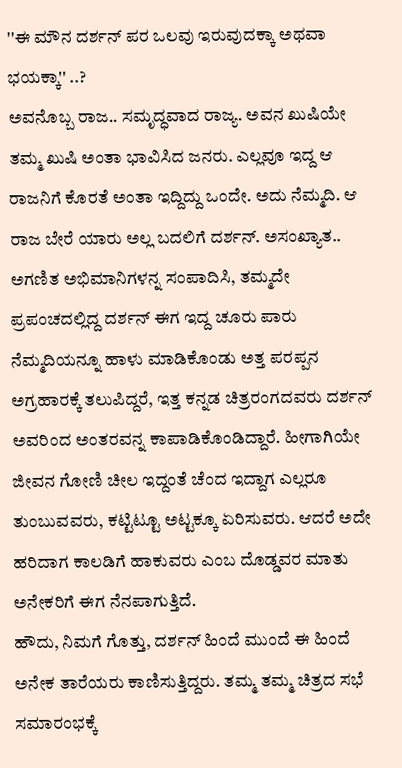''ಈ ಮೌನ ದರ್ಶನ್ ಪರ ಒಲವು ಇರುವುದಕ್ಕಾ ಅಥವಾ ಭಯಕ್ಕಾ'' ..?
ಅವನೊಬ್ಬ ರಾಜ.. ಸಮೃದ್ಧವಾದ ರಾಜ್ಯ. ಅವನ ಖುಷಿಯೇ ತಮ್ಮ ಖುಷಿ ಅಂತಾ ಭಾವಿಸಿದ ಜನರು. ಎಲ್ಲವೂ ಇದ್ದ ಆ ರಾಜನಿಗೆ ಕೊರತೆ ಅಂತಾ ಇದ್ದಿದ್ದು ಒಂದೇ. ಅದು ನೆಮ್ಮದಿ. ಆ ರಾಜ ಬೇರೆ ಯಾರು ಅಲ್ಲ ಬದಲಿಗೆ ದರ್ಶನ್. ಅಸಂಖ್ಯಾತ.. ಅಗಣಿತ ಅಭಿಮಾನಿಗಳನ್ನ ಸಂಪಾದಿಸಿ, ತಮ್ಮದೇ ಪ್ರಪಂಚದಲ್ಲಿದ್ದ ದರ್ಶನ್ ಈಗ ಇದ್ದ ಚೂರು ಪಾರು ನೆಮ್ಮದಿಯನ್ನೂ ಹಾಳು ಮಾಡಿಕೊಂಡು ಅತ್ತ ಪರಪ್ಪನ ಅಗ್ರಹಾರಕ್ಕೆ ತಲುಪಿದ್ದರೆ, ಇತ್ತ ಕನ್ನಡ ಚಿತ್ರರಂಗದವರು ದರ್ಶನ್ ಅವರಿಂದ ಅಂತರವನ್ನ ಕಾಪಾಡಿಕೊಂಡಿದ್ದಾರೆ. ಹೀಗಾಗಿಯೇ ಜೀವನ ಗೋಣಿ ಚೀಲ ಇದ್ದಂತೆ ಚೆಂದ ಇದ್ದಾಗ ಎಲ್ಲರೂ ತುಂಬುವವರು, ಕಟ್ಟಿಟ್ಟೂ ಅಟ್ಟಕ್ಕೂ ಏರಿಸುವರು. ಆದರೆ ಅದೇ ಹರಿದಾಗ ಕಾಲಡಿಗೆ ಹಾಕುವರು ಎಂಬ ದೊಡ್ಡವರ ಮಾತು ಅನೇಕರಿಗೆ ಈಗ ನೆನಪಾಗುತ್ತಿದೆ.
ಹೌದು, ನಿಮಗೆ ಗೊತ್ತು, ದರ್ಶನ್ ಹಿಂದೆ ಮುಂದೆ ಈ ಹಿಂದೆ ಅನೇಕ ತಾರೆಯರು ಕಾಣಿಸುತ್ತಿದ್ದರು. ತಮ್ಮ ತಮ್ಮ ಚಿತ್ರದ ಸಭೆ ಸಮಾರಂಭಕ್ಕೆ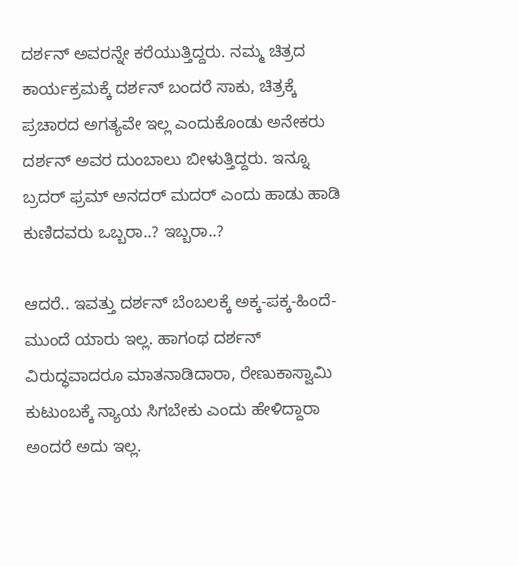ದರ್ಶನ್ ಅವರನ್ನೇ ಕರೆಯುತ್ತಿದ್ದರು. ನಮ್ಮ ಚಿತ್ರದ ಕಾರ್ಯಕ್ರಮಕ್ಕೆ ದರ್ಶನ್ ಬಂದರೆ ಸಾಕು, ಚಿತ್ರಕ್ಕೆ ಪ್ರಚಾರದ ಅಗತ್ಯವೇ ಇಲ್ಲ ಎಂದುಕೊಂಡು ಅನೇಕರು ದರ್ಶನ್ ಅವರ ದುಂಬಾಲು ಬೀಳುತ್ತಿದ್ದರು. ಇನ್ನೂ ಬ್ರದರ್ ಫ್ರಮ್ ಅನದರ್ ಮದರ್ ಎಂದು ಹಾಡು ಹಾಡಿ ಕುಣಿದವರು ಒಬ್ಬರಾ..? ಇಬ್ಬರಾ..?

ಆದರೆ.. ಇವತ್ತು ದರ್ಶನ್ ಬೆಂಬಲಕ್ಕೆ ಅಕ್ಕ-ಪಕ್ಕ-ಹಿಂದೆ-ಮುಂದೆ ಯಾರು ಇಲ್ಲ. ಹಾಗಂಥ ದರ್ಶನ್ ವಿರುದ್ಧವಾದರೂ ಮಾತನಾಡಿದಾರಾ, ರೇಣುಕಾಸ್ವಾಮಿ ಕುಟುಂಬಕ್ಕೆ ನ್ಯಾಯ ಸಿಗಬೇಕು ಎಂದು ಹೇಳಿದ್ದಾರಾ ಅಂದರೆ ಅದು ಇಲ್ಲ.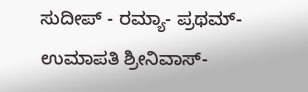ಸುದೀಪ್ - ರಮ್ಯಾ- ಪ್ರಥಮ್- ಉಮಾಪತಿ ಶ್ರೀನಿವಾಸ್-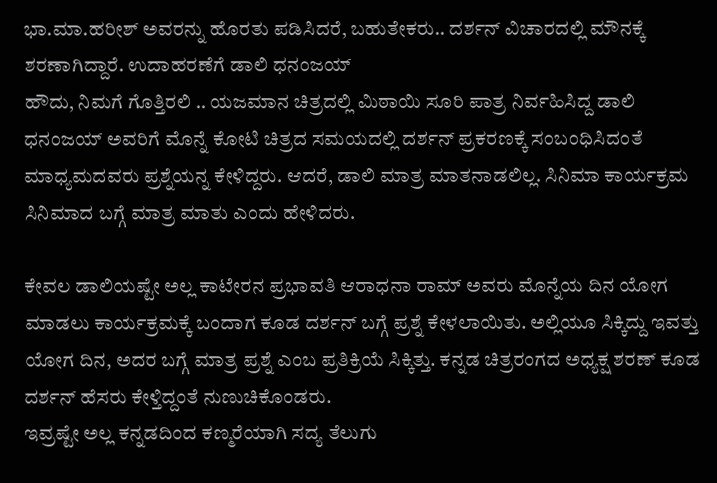ಭಾ.ಮಾ.ಹರೀಶ್ ಅವರನ್ನು ಹೊರತು ಪಡಿಸಿದರೆ, ಬಹುತೇಕರು.. ದರ್ಶನ್ ವಿಚಾರದಲ್ಲಿ ಮೌನಕ್ಕೆ ಶರಣಾಗಿದ್ದಾರೆ. ಉದಾಹರಣೆಗೆ ಡಾಲಿ ಧನಂಜಯ್
ಹೌದು, ನಿಮಗೆ ಗೊತ್ತಿರಲಿ .. ಯಜಮಾನ ಚಿತ್ರದಲ್ಲಿ ಮಿಠಾಯಿ ಸೂರಿ ಪಾತ್ರ ನಿರ್ವಹಿಸಿದ್ದ ಡಾಲಿ ಧನಂಜಯ್ ಅವರಿಗೆ ಮೊನ್ನೆ ಕೋಟಿ ಚಿತ್ರದ ಸಮಯದಲ್ಲಿ ದರ್ಶನ್ ಪ್ರಕರಣಕ್ಕೆ ಸಂಬಂಧಿಸಿದಂತೆ ಮಾಧ್ಯಮದವರು ಪ್ರಶ್ನೆಯನ್ನ ಕೇಳಿದ್ದರು. ಆದರೆ, ಡಾಲಿ ಮಾತ್ರ ಮಾತನಾಡಲಿಲ್ಲ. ಸಿನಿಮಾ ಕಾರ್ಯಕ್ರಮ ಸಿನಿಮಾದ ಬಗ್ಗೆ ಮಾತ್ರ ಮಾತು ಎಂದು ಹೇಳಿದರು.

ಕೇವಲ ಡಾಲಿಯಷ್ಟೇ ಅಲ್ಲ ಕಾಟೇರನ ಪ್ರಭಾವತಿ ಆರಾಧನಾ ರಾಮ್ ಅವರು ಮೊನ್ನೆಯ ದಿನ ಯೋಗ ಮಾಡಲು ಕಾರ್ಯಕ್ರಮಕ್ಕೆ ಬಂದಾಗ ಕೂಡ ದರ್ಶನ್ ಬಗ್ಗೆ ಪ್ರಶ್ನೆ ಕೇಳಲಾಯಿತು. ಅಲ್ಲಿಯೂ ಸಿಕ್ಕಿದ್ದು ಇವತ್ತು ಯೋಗ ದಿನ, ಅದರ ಬಗ್ಗೆ ಮಾತ್ರ ಪ್ರಶ್ನೆ ಎಂಬ ಪ್ರತಿಕ್ರಿಯೆ ಸಿಕ್ಕಿತ್ತು. ಕನ್ನಡ ಚಿತ್ರರಂಗದ ಅಧ್ಯಕ್ಷ ಶರಣ್ ಕೂಡ ದರ್ಶನ್ ಹೆಸರು ಕೇಳ್ತಿದ್ದಂತೆ ನುಣುಚಿಕೊಂಡರು.
ಇವ್ರಷ್ಟೇ ಅಲ್ಲ ಕನ್ನಡದಿಂದ ಕಣ್ಮರೆಯಾಗಿ ಸದ್ಯ ತೆಲುಗು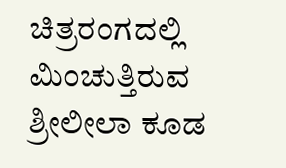ಚಿತ್ರರಂಗದಲ್ಲಿ ಮಿಂಚುತ್ತಿರುವ ಶ್ರೀಲೀಲಾ ಕೂಡ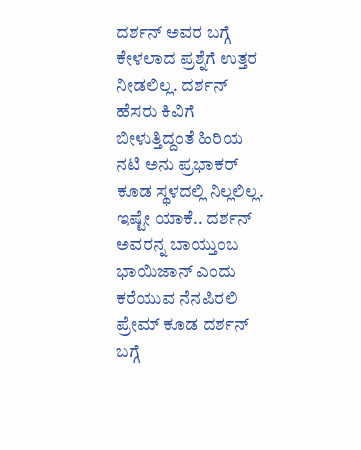ದರ್ಶನ್ ಅವರ ಬಗ್ಗೆ ಕೇಳಲಾದ ಪ್ರಶ್ನೆಗೆ ಉತ್ತರ ನೀಡಲಿಲ್ಲ. ದರ್ಶನ್ ಹೆಸರು ಕಿವಿಗೆ ಬೀಳುತ್ತಿದ್ದಂತೆ ಹಿರಿಯ ನಟಿ ಅನು ಪ್ರಭಾಕರ್ ಕೂಡ ಸ್ಥಳದಲ್ಲಿ ನಿಲ್ಲಲಿಲ್ಲ. ಇಷ್ಟೇ ಯಾಕೆ.. ದರ್ಶನ್ ಅವರನ್ನ ಬಾಯ್ತುಂಬ ಭಾಯಿಜಾನ್ ಎಂದು ಕರೆಯುವ ನೆನಪಿರಲಿ ಪ್ರೇಮ್ ಕೂಡ ದರ್ಶನ್ ಬಗ್ಗೆ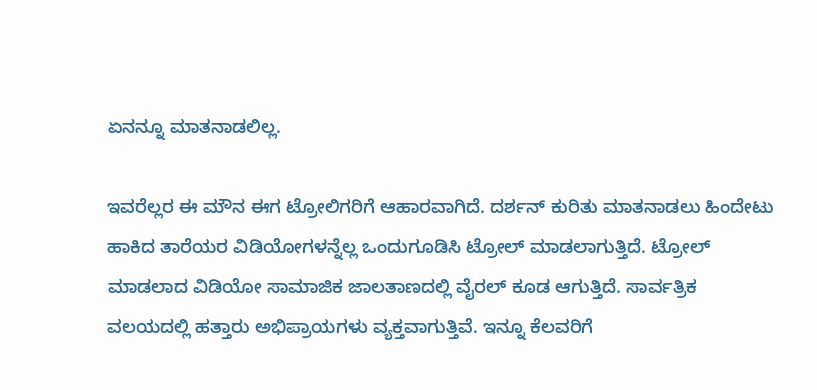ಏನನ್ನೂ ಮಾತನಾಡಲಿಲ್ಲ.

ಇವರೆಲ್ಲರ ಈ ಮೌನ ಈಗ ಟ್ರೋಲಿಗರಿಗೆ ಆಹಾರವಾಗಿದೆ. ದರ್ಶನ್ ಕುರಿತು ಮಾತನಾಡಲು ಹಿಂದೇಟು ಹಾಕಿದ ತಾರೆಯರ ವಿಡಿಯೋಗಳನ್ನೆಲ್ಲ ಒಂದುಗೂಡಿಸಿ ಟ್ರೋಲ್ ಮಾಡಲಾಗುತ್ತಿದೆ. ಟ್ರೋಲ್ ಮಾಡಲಾದ ವಿಡಿಯೋ ಸಾಮಾಜಿಕ ಜಾಲತಾಣದಲ್ಲಿ ವೈರಲ್ ಕೂಡ ಆಗುತ್ತಿದೆ. ಸಾರ್ವತ್ರಿಕ ವಲಯದಲ್ಲಿ ಹತ್ತಾರು ಅಭಿಪ್ರಾಯಗಳು ವ್ಯಕ್ತವಾಗುತ್ತಿವೆ. ಇನ್ನೂ ಕೆಲವರಿಗೆ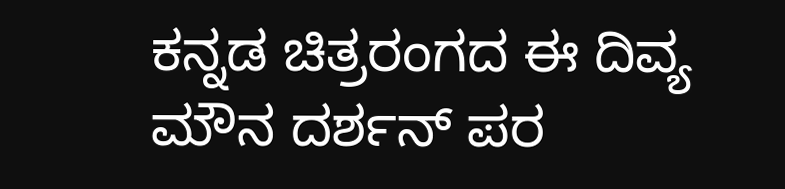ಕನ್ನಡ ಚಿತ್ರರಂಗದ ಈ ದಿವ್ಯ ಮೌನ ದರ್ಶನ್ ಪರ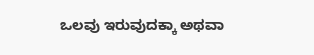ಒಲವು ಇರುವುದಕ್ಕಾ ಅಥವಾ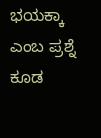ಭಯಕ್ಕಾ ಎಂಬ ಪ್ರಶ್ನೆ ಕೂಡ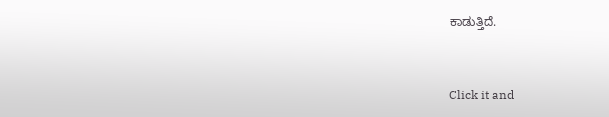ಕಾಡುತ್ತಿದೆ.


Click it and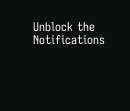Unblock the Notifications